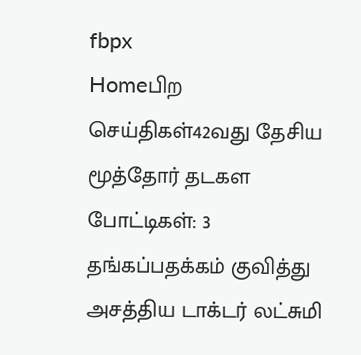fbpx
Homeபிற செய்திகள்42வது தேசிய மூத்தோர் தடகள போட்டிகள்: 3 தங்கப்பதக்கம் குவித்து அசத்திய டாக்டர் லட்சுமி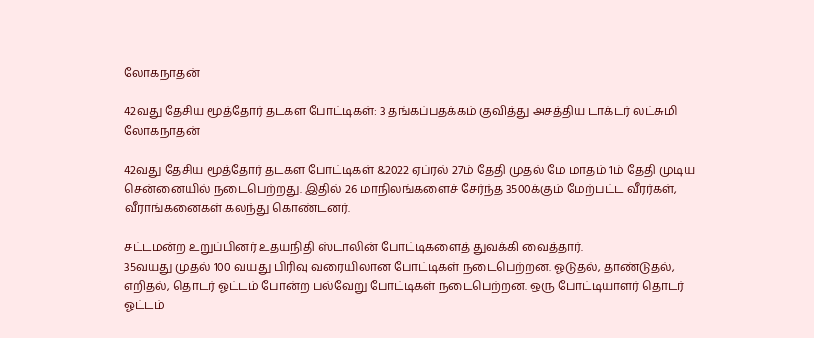லோகநாதன்

42வது தேசிய மூத்தோர் தடகள போட்டிகள்: 3 தங்கப்பதக்கம் குவித்து அசத்திய டாக்டர் லட்சுமி லோகநாதன்

42வது தேசிய மூத்தோர் தடகள போட்டிகள் &2022 ஏப்ரல் 27ம் தேதி முதல் மே மாதம் 1ம் தேதி முடிய சென்னையில் நடைபெற்றது. இதில் 26 மாநிலங்களைச் சேர்ந்த 3500க்கும் மேற்பட்ட வீரர்கள், வீராங்கனைகள் கலந்து கொண்டனர்.

சட்டமன்ற உறுப்பினர் உதயநிதி ஸ்டாலின் போட்டிகளைத் துவக்கி வைத்தார்.
35வயது முதல் 100 வயது பிரிவு வரையிலான போட்டிகள் நடைபெற்றன. ஓடுதல், தாண்டுதல், எறிதல், தொடர் ஓட்டம் போன்ற பல்வேறு போட்டிகள் நடைபெற்றன. ஒரு போட்டியாளர் தொடர் ஓட்டம்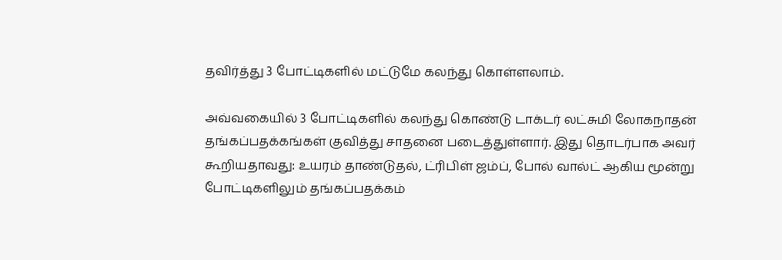தவிர்த்து 3 போட்டிகளில் மட்டுமே கலந்து கொள்ளலாம்.

அவ்வகையில் 3 போட்டிகளில் கலந்து கொண்டு டாக்டர் லட்சுமி லோகநாதன் தங்கப்பதக்கங்கள் குவித்து சாதனை படைத்துள்ளார். இது தொடர்பாக அவர் கூறியதாவது: உயரம் தாண்டுதல், ட்ரிபிள் ஜம்ப், போல் வால்ட் ஆகிய மூன்று போட்டிகளிலும் தங்கப்பதக்கம்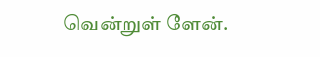வென்றுள் ளேன்.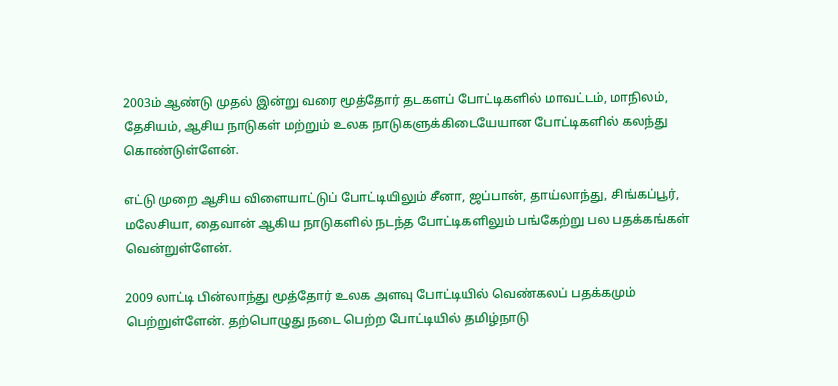2003ம் ஆண்டு முதல் இன்று வரை மூத்தோர் தடகளப் போட்டிகளில் மாவட்டம், மாநிலம், தேசியம், ஆசிய நாடுகள் மற்றும் உலக நாடுகளுக்கிடையேயான போட்டிகளில் கலந்து கொண்டுள்ளேன்.

எட்டு முறை ஆசிய விளையாட்டுப் போட்டியிலும் சீனா, ஜப்பான், தாய்லாந்து, சிங்கப்பூர், மலேசியா, தைவான் ஆகிய நாடுகளில் நடந்த போட்டிகளிலும் பங்கேற்று பல பதக்கங்கள் வென்றுள்ளேன்.

2009 லாட்டி பின்லாந்து மூத்தோர் உலக அளவு போட்டியில் வெண்கலப் பதக்கமும் பெற்றுள்ளேன். தற்பொழுது நடை பெற்ற போட்டியில் தமிழ்நாடு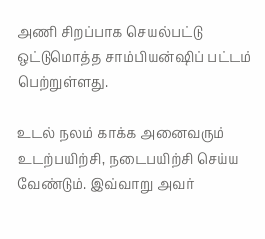அணி சிறப்பாக செயல்பட்டு ஒட்டுமொத்த சாம்பியன்ஷிப் பட்டம் பெற்றுள்ளது.

உடல் நலம் காக்க அனைவரும் உடற்பயிற்சி, நடைபயிற்சி செய்ய வேண்டும். இவ்வாறு அவர்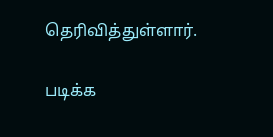தெரிவித்துள்ளார்.

படிக்க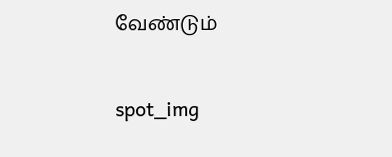வேண்டும்

spot_img